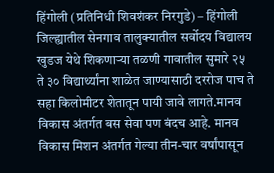हिंगोली (प्रतिनिधी शिवशंकर निरगुडे) – हिंगोली जिल्ह्यातील सेनगाव तालुक्यातील सर्वोदय विद्यालय खुडज येथे शिकणाऱ्या तळणी गावातील सुमारे २५ ते ३० विद्यार्थ्यांना शाळेत जाण्यासाठी दररोज पाच ते सहा किलोमीटर शेतातून पायी जावे लागते.मानव विकास अंतर्गत बस सेवा पण बंदच आहे. मानव विकास मिशन अंतर्गत गेल्या तीन-चार वर्षांपासून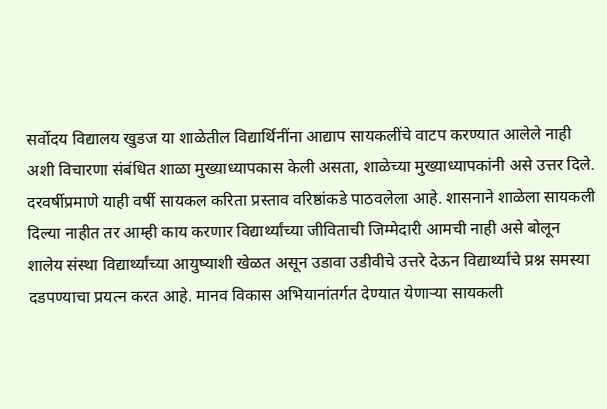सर्वोदय विद्यालय खुडज या शाळेतील विद्यार्थिनींना आद्याप सायकलींचे वाटप करण्यात आलेले नाही अशी विचारणा संबंधित शाळा मुख्याध्यापकास केली असता, शाळेच्या मुख्याध्यापकांनी असे उत्तर दिले. दरवर्षीप्रमाणे याही वर्षी सायकल करिता प्रस्ताव वरिष्ठांकडे पाठवलेला आहे. शासनाने शाळेला सायकली दिल्या नाहीत तर आम्ही काय करणार विद्यार्थ्यांच्या जीविताची जिम्मेदारी आमची नाही असे बोलून शालेय संस्था विद्यार्थ्यांच्या आयुष्याशी खेळत असून उडावा उडीवीचे उत्तरे देऊन विद्यार्थ्यांचे प्रश्न समस्या दडपण्याचा प्रयत्न करत आहे. मानव विकास अभियानांतर्गत देण्यात येणाऱ्या सायकली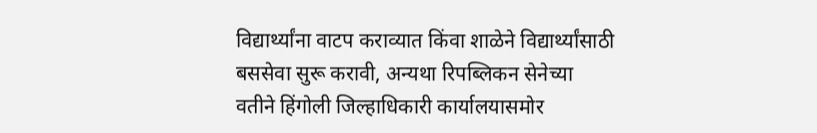विद्यार्थ्यांना वाटप कराव्यात किंवा शाळेने विद्यार्थ्यांसाठी बससेवा सुरू करावी, अन्यथा रिपब्लिकन सेनेच्या वतीने हिंगोली जिल्हाधिकारी कार्यालयासमोर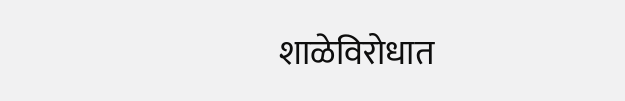शाळेविरोधात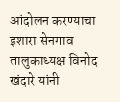आंदोलन करण्याचा इशारा सेनगाव तालुकाध्यक्ष विनोद खंदारे यांनी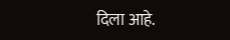दिला आहे.